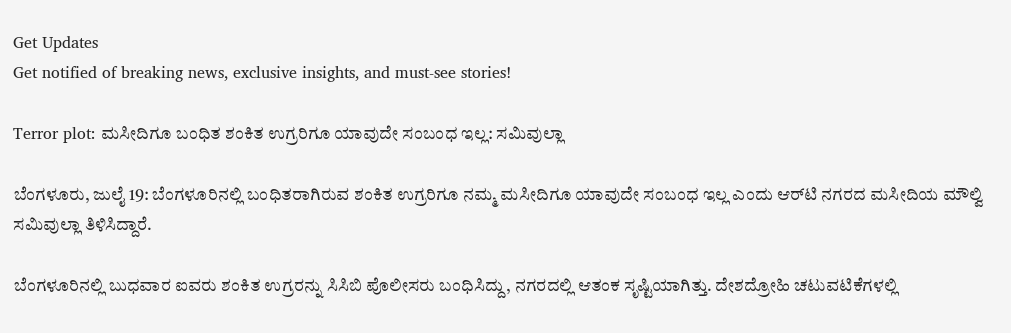Get Updates
Get notified of breaking news, exclusive insights, and must-see stories!

Terror plot: ಮಸೀದಿಗೂ ಬಂಧಿತ ಶಂಕಿತ ಉಗ್ರರಿಗೂ ಯಾವುದೇ ಸಂಬಂಧ ಇಲ್ಲ: ಸಮಿವುಲ್ಲಾ

ಬೆಂಗಳೂರು, ಜುಲೈ 19: ಬೆಂಗಳೂರಿನಲ್ಲಿ ಬಂಧಿತರಾಗಿರುವ ಶಂಕಿತ ಉಗ್ರರಿಗೂ ನಮ್ಮ ಮಸೀದಿಗೂ ಯಾವುದೇ ಸಂಬಂಧ ಇಲ್ಲ ಎಂದು ಆರ್‌ಟಿ ನಗರದ ಮಸೀದಿಯ ಮೌಲ್ವಿ ಸಮಿವುಲ್ಲಾ ತಿಳಿಸಿದ್ದಾರೆ.

ಬೆಂಗಳೂರಿನಲ್ಲಿ ಬುಧವಾರ ಐವರು ಶಂಕಿತ ಉಗ್ರರನ್ನು ಸಿಸಿಬಿ ಪೊಲೀಸರು ಬಂಧಿಸಿದ್ದು, ನಗರದಲ್ಲಿ ಆತಂಕ ಸೃಷ್ಟಿಯಾಗಿತ್ತು. ದೇಶದ್ರೋಹಿ ಚಟುವಟಿಕೆಗಳಲ್ಲಿ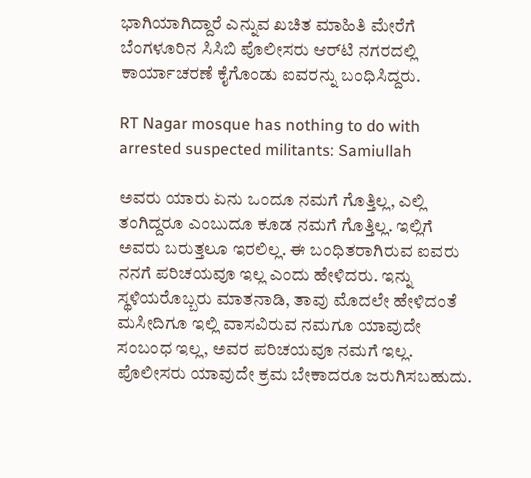ಭಾಗಿಯಾಗಿದ್ದಾರೆ ಎನ್ನುವ ಖಚಿತ ಮಾಹಿತಿ ಮೇರೆಗೆ ಬೆಂಗಳೂರಿನ ಸಿಸಿಬಿ ಪೊಲೀಸರು ಆರ್‌ಟಿ ನಗರದಲ್ಲಿ ಕಾರ್ಯಾಚರಣೆ ಕೈಗೊಂಡು ಐವರನ್ನು ಬಂಧಿಸಿದ್ದರು.

RT Nagar mosque has nothing to do with arrested suspected militants: Samiullah

ಅವರು ಯಾರು ಏನು ಒಂದೂ ನಮಗೆ ಗೊತ್ತಿಲ್ಲ, ಎಲ್ಲಿ ತಂಗಿದ್ದರೂ ಎಂಬುದೂ ಕೂಡ ನಮಗೆ ಗೊತ್ತಿಲ್ಲ. ಇಲ್ಲಿಗೆ ಅವರು ಬರುತ್ತಲೂ ಇರಲಿಲ್ಲ. ಈ ಬಂಧಿತರಾಗಿರುವ ಐವರು ನನಗೆ ಪರಿಚಯವೂ ಇಲ್ಲ ಎಂದು ಹೇಳಿದರು. ಇನ್ನು ಸ್ಥಳಿಯರೊಬ್ಬರು ಮಾತನಾಡಿ, ತಾವು ಮೊದಲೇ ಹೇಳಿದಂತೆ ಮಸೀದಿಗೂ ಇಲ್ಲಿ ವಾಸವಿರುವ ನಮಗೂ ಯಾವುದೇ ಸಂಬಂಧ ಇಲ್ಲ, ಅವರ ಪರಿಚಯವೂ ನಮಗೆ ಇಲ್ಲ. ಪೊಲೀಸರು ಯಾವುದೇ ಕ್ರಮ ಬೇಕಾದರೂ ಜರುಗಿಸಬಹುದು.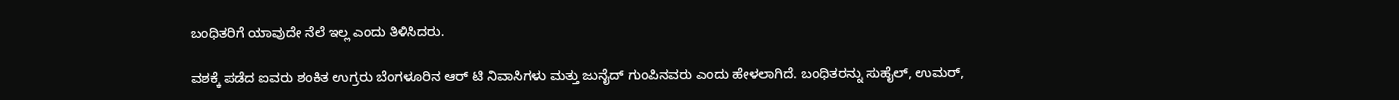ಬಂಧಿತರಿಗೆ ಯಾವುದೇ ನೆಲೆ ಇಲ್ಲ ಎಂದು ತಿಳಿಸಿದರು.

ವಶಕ್ಕೆ ಪಡೆದ ಐವರು ಶಂಕಿತ ಉಗ್ರರು ಬೆಂಗಳೂರಿನ ಆರ್ ಟಿ ನಿವಾಸಿಗಳು ಮತ್ತು ಜುನೈದ್ ಗುಂಪಿನವರು ಎಂದು ಹೇಳಲಾಗಿದೆ. ಬಂಧಿತರನ್ನು ಸುಹೈಲ್, ಉಮರ್,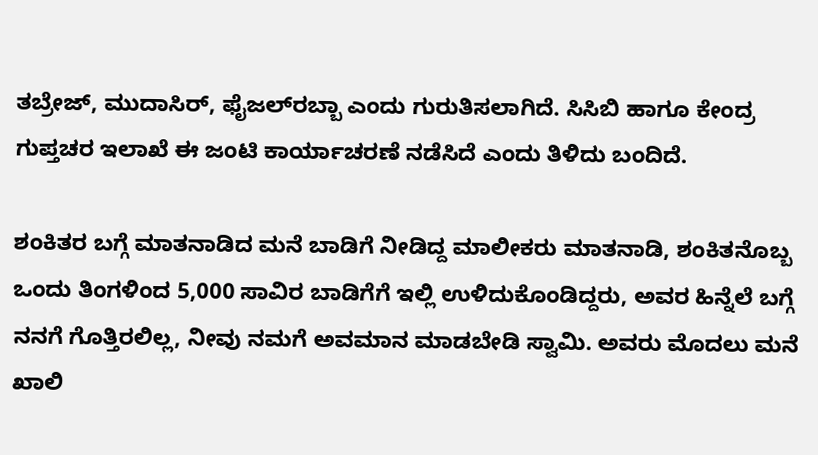ತಬ್ರೇಜ್, ಮುದಾಸಿರ್, ಫೈಜಲ್‌ರಬ್ಬಾ ಎಂದು ಗುರುತಿಸಲಾಗಿದೆ. ಸಿಸಿಬಿ ಹಾಗೂ ಕೇಂದ್ರ ಗುಪ್ತಚರ ಇಲಾಖೆ ಈ ಜಂಟಿ ಕಾರ್ಯಾಚರಣೆ ನಡೆಸಿದೆ ಎಂದು ತಿಳಿದು ಬಂದಿದೆ.

ಶಂಕಿತರ ಬಗ್ಗೆ ಮಾತನಾಡಿದ ಮನೆ ಬಾಡಿಗೆ ನೀಡಿದ್ದ ಮಾಲೀಕರು ಮಾತನಾಡಿ, ಶಂಕಿತನೊಬ್ಬ ಒಂದು ತಿಂಗಳಿಂದ 5,000 ಸಾವಿರ ಬಾಡಿಗೆಗೆ ಇಲ್ಲಿ ಉಳಿದುಕೊಂಡಿದ್ದರು, ಅವರ ಹಿನ್ನೆಲೆ ಬಗ್ಗೆ ನನಗೆ ಗೊತ್ತಿರಲಿಲ್ಲ, ನೀವು ನಮಗೆ ಅವಮಾನ ಮಾಡಬೇಡಿ ಸ್ವಾಮಿ. ಅವರು ಮೊದಲು ಮನೆ ಖಾಲಿ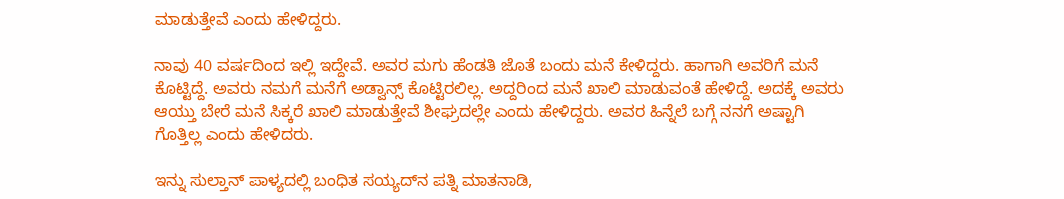ಮಾಡುತ್ತೇವೆ ಎಂದು ಹೇಳಿದ್ದರು.

ನಾವು 40 ವರ್ಷದಿಂದ ಇಲ್ಲಿ ಇದ್ದೇವೆ. ಅವರ ಮಗು ಹೆಂಡತಿ ಜೊತೆ ಬಂದು ಮನೆ ಕೇಳಿದ್ದರು. ಹಾಗಾಗಿ ಅವರಿಗೆ ಮನೆ ಕೊಟ್ಟಿದ್ದೆ. ಅವರು ನಮಗೆ ಮನೆಗೆ ಅಡ್ವಾನ್ಸ್‌ ಕೊಟ್ಟಿರಲಿಲ್ಲ. ಅದ್ದರಿಂದ ಮನೆ ಖಾಲಿ ಮಾಡುವಂತೆ ಹೇಳಿದ್ದೆ. ಅದಕ್ಕೆ ಅವರು ಆಯ್ತು ಬೇರೆ ಮನೆ ಸಿಕ್ಕರೆ ಖಾಲಿ ಮಾಡುತ್ತೇವೆ ಶೀಘ್ರದಲ್ಲೇ ಎಂದು ಹೇಳಿದ್ದರು. ಅವರ ಹಿನ್ನೆಲೆ ಬಗ್ಗೆ ನನಗೆ ಅಷ್ಟಾಗಿ ಗೊತ್ತಿಲ್ಲ ಎಂದು ಹೇಳಿದರು.

ಇನ್ನು ಸುಲ್ತಾನ್ ಪಾಳ್ಯದಲ್ಲಿ ಬಂಧಿತ ಸಯ್ಯದ್‌ನ ಪತ್ನಿ ಮಾತನಾಡಿ,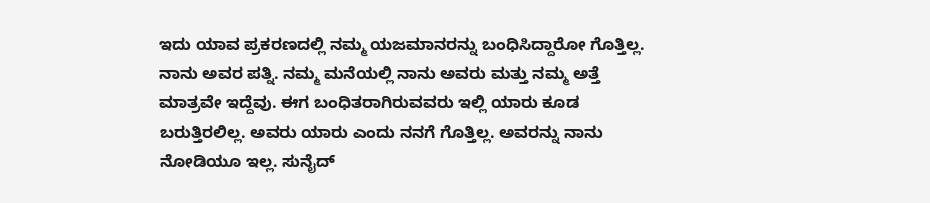ಇದು ಯಾವ ಪ್ರಕರಣದಲ್ಲಿ ನಮ್ಮ ಯಜಮಾನರನ್ನು ಬಂಧಿಸಿದ್ದಾರೋ ಗೊತ್ತಿಲ್ಲ. ನಾನು ಅವರ ಪತ್ನಿ. ನಮ್ಮ ಮನೆಯಲ್ಲಿ ನಾನು ಅವರು ಮತ್ತು ನಮ್ಮ ಅತ್ತೆ ಮಾತ್ರವೇ ಇದ್ದೆವು. ಈಗ ಬಂಧಿತರಾಗಿರುವವರು ಇಲ್ಲಿ ಯಾರು ಕೂಡ ಬರುತ್ತಿರಲಿಲ್ಲ. ಅವರು ಯಾರು ಎಂದು ನನಗೆ ಗೊತ್ತಿಲ್ಲ. ಅವರನ್ನು ನಾನು ನೋಡಿಯೂ ಇಲ್ಲ. ಸುನೈದ್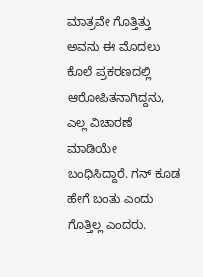ಮಾತ್ರವೇ ಗೊತ್ತಿತ್ತು ಅವನು ಈ ಮೊದಲು ಕೊಲೆ ಪ್ರಕರಣದಲ್ಲಿ ಆರೋಪಿತನಾಗಿದ್ದನು, ಎಲ್ಲ ವಿಚಾರಣೆ ಮಾಡಿಯೇ ಬಂಧಿಸಿದ್ದಾರೆ. ಗನ್‌ ಕೂಡ ಹೇಗೆ ಬಂತು ಎಂದು ಗೊತ್ತಿಲ್ಲ ಎಂದರು.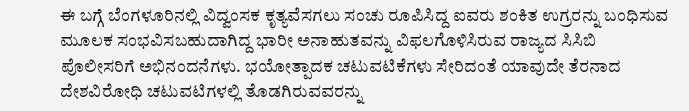ಈ ಬಗ್ಗೆ ಬೆಂಗಳೂರಿನಲ್ಲಿ ವಿದ್ವಂಸಕ ಕೃತ್ಯವೆಸಗಲು ಸಂಚು ರೂಪಿಸಿದ್ದ ಐವರು ಶಂಕಿತ ಉಗ್ರರನ್ನು ಬಂಧಿಸುವ ಮೂಲಕ‌ ಸಂಭವಿಸಬಹುದಾಗಿದ್ದ ಭಾರೀ ಅನಾಹುತವನ್ನು ವಿಫಲಗೊಳಿಸಿರುವ ರಾಜ್ಯದ ಸಿಸಿಬಿ ಪೊಲೀಸರಿಗೆ ಅಭಿನಂದನೆಗಳು. ಭಯೋತ್ಪಾದಕ ಚಟುವಟಿಕೆಗಳು ಸೇರಿದಂತೆ ಯಾವುದೇ ತೆರನಾದ ದೇಶವಿರೋಧಿ ಚಟುವಟಿಗಳಲ್ಲಿ ತೊಡಗಿರುವವರನ್ನು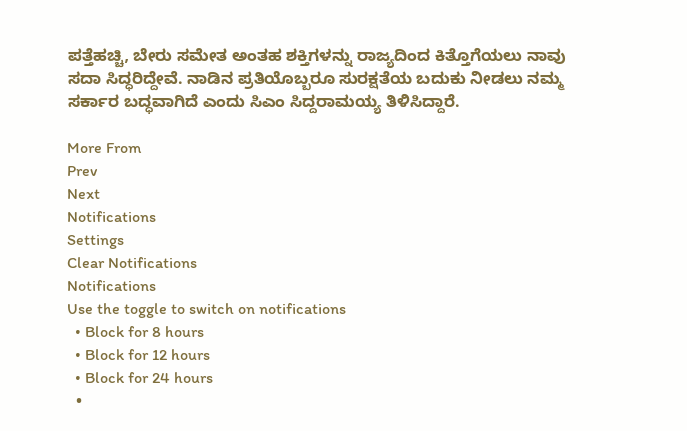ಪತ್ತೆಹಚ್ಚಿ, ಬೇರು ಸಮೇತ ಅಂತಹ ಶಕ್ತಿಗಳನ್ನು ರಾಜ್ಯದಿಂದ ಕಿತ್ತೊಗೆಯಲು ನಾವು ಸದಾ ಸಿದ್ಧರಿದ್ದೇವೆ. ನಾಡಿನ ಪ್ರತಿಯೊಬ್ಬರೂ ಸುರಕ್ಷತೆಯ ಬದುಕು ನೀಡಲು ನಮ್ಮ ಸರ್ಕಾರ ಬದ್ಧವಾಗಿದೆ ಎಂದು ಸಿಎಂ ಸಿದ್ದರಾಮಯ್ಯ ತಿಳಿಸಿದ್ದಾರೆ.

More From
Prev
Next
Notifications
Settings
Clear Notifications
Notifications
Use the toggle to switch on notifications
  • Block for 8 hours
  • Block for 12 hours
  • Block for 24 hours
  •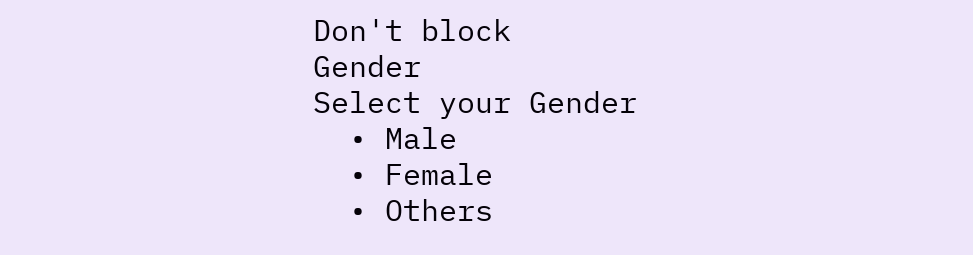Don't block
Gender
Select your Gender
  • Male
  • Female
  • Others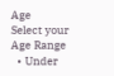Age
Select your Age Range
  • Under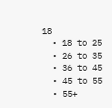18
  • 18 to 25
  • 26 to 35
  • 36 to 45
  • 45 to 55
  • 55+